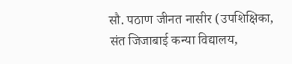सौ. पठाण जीनत नासीर (उपशिक्षिका, संत जिजाबाई कन्या विद्यालय,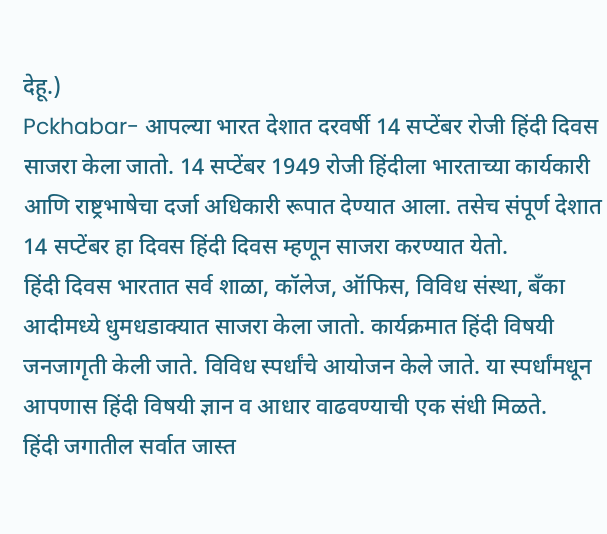देहू.)
Pckhabar- आपल्या भारत देशात दरवर्षी 14 सप्टेंबर रोजी हिंदी दिवस साजरा केला जातो. 14 सप्टेंबर 1949 रोजी हिंदीला भारताच्या कार्यकारी आणि राष्ट्रभाषेचा दर्जा अधिकारी रूपात देण्यात आला. तसेच संपूर्ण देशात 14 सप्टेंबर हा दिवस हिंदी दिवस म्हणून साजरा करण्यात येतो.
हिंदी दिवस भारतात सर्व शाळा, कॉलेज, ऑफिस, विविध संस्था, बँका आदीमध्ये धुमधडाक्यात साजरा केला जातो. कार्यक्रमात हिंदी विषयी जनजागृती केली जाते. विविध स्पर्धांचे आयोजन केले जाते. या स्पर्धांमधून आपणास हिंदी विषयी ज्ञान व आधार वाढवण्याची एक संधी मिळते.
हिंदी जगातील सर्वात जास्त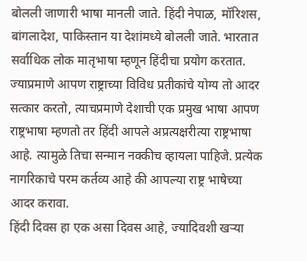बोलली जाणारी भाषा मानली जाते. हिंदी नेपाळ, मॉरिशस, बांगलादेश, पाकिस्तान या देशांमध्ये बोलली जाते. भारतात सर्वाधिक लोक मातृभाषा म्हणून हिंदीचा प्रयोग करतात.
ज्याप्रमाणे आपण राष्ट्राच्या विविध प्रतीकांचे योग्य तो आदर सत्कार करतो, त्याचप्रमाणे देशाची एक प्रमुख भाषा आपण राष्ट्रभाषा म्हणतो तर हिंदी आपले अप्रत्यक्षरीत्या राष्ट्रभाषा आहे. त्यामुळे तिचा सन्मान नक्कीच व्हायला पाहिजे. प्रत्येक नागरिकाचे परम कर्तव्य आहे की आपल्या राष्ट्र भाषेच्या आदर करावा.
हिंदी दिवस हा एक असा दिवस आहे, ज्यादिवशी खऱ्या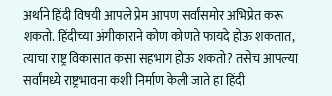अर्थाने हिंदी विषयी आपले प्रेम आपण सर्वांसमोर अभिप्रेत करू शकतो. हिंदीच्या अंगीकाराने कोण कोणते फायदे होऊ शकतात, त्याचा राष्ट्र विकासात कसा सहभाग होऊ शकतो? तसेच आपल्या सर्वांमध्ये राष्ट्रभावना कशी निर्माण केली जाते हा हिंदी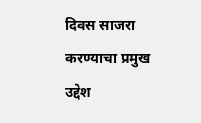दिवस साजरा करण्याचा प्रमुख उद्देश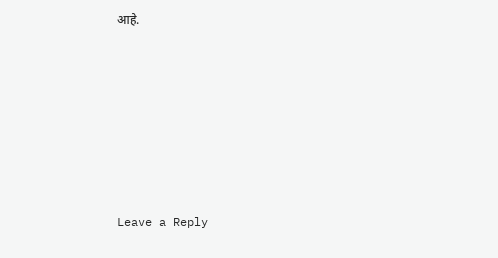आहे.










Leave a Reply